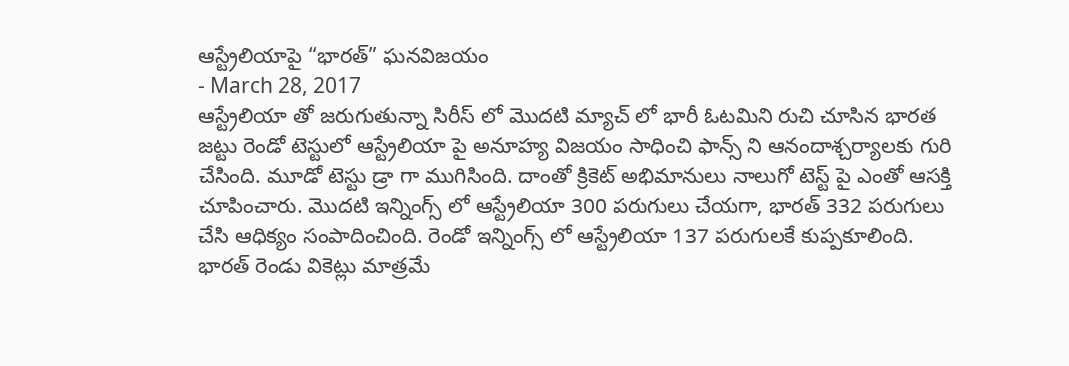ఆస్ట్రేలియాపై “భారత్” ఘనవిజయం
- March 28, 2017
ఆస్ట్రేలియా తో జరుగుతున్నా సిరీస్ లో మొదటి మ్యాచ్ లో భారీ ఓటమిని రుచి చూసిన భారత జట్టు రెండో టెస్టులో ఆస్ట్రేలియా పై అనూహ్య విజయం సాధించి ఫాన్స్ ని ఆనందాశ్చర్యాలకు గురి చేసింది. మూడో టెస్టు డ్రా గా ముగిసింది. దాంతో క్రికెట్ అభిమానులు నాలుగో టెస్ట్ పై ఎంతో ఆసక్తి చూపించారు. మొదటి ఇన్నింగ్స్ లో ఆస్ట్రేలియా 300 పరుగులు చేయగా, భారత్ 332 పరుగులు చేసి ఆధిక్యం సంపాదించింది. రెండో ఇన్నింగ్స్ లో ఆస్ట్రేలియా 137 పరుగులకే కుప్పకూలింది. భారత్ రెండు వికెట్లు మాత్రమే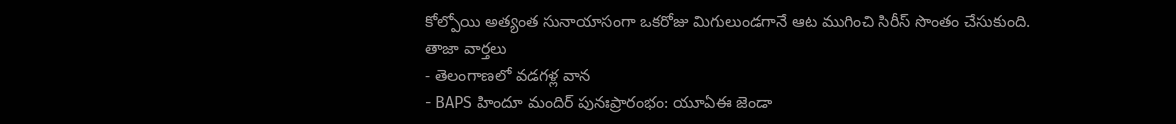కోల్పోయి అత్యంత సునాయాసంగా ఒకరోజు మిగులుండగానే ఆట ముగించి సిరీస్ సొంతం చేసుకుంది.
తాజా వార్తలు
- తెలంగాణలో వడగళ్ల వాన
- BAPS హిందూ మందిర్ పునఃప్రారంభం: యూఏఈ జెండా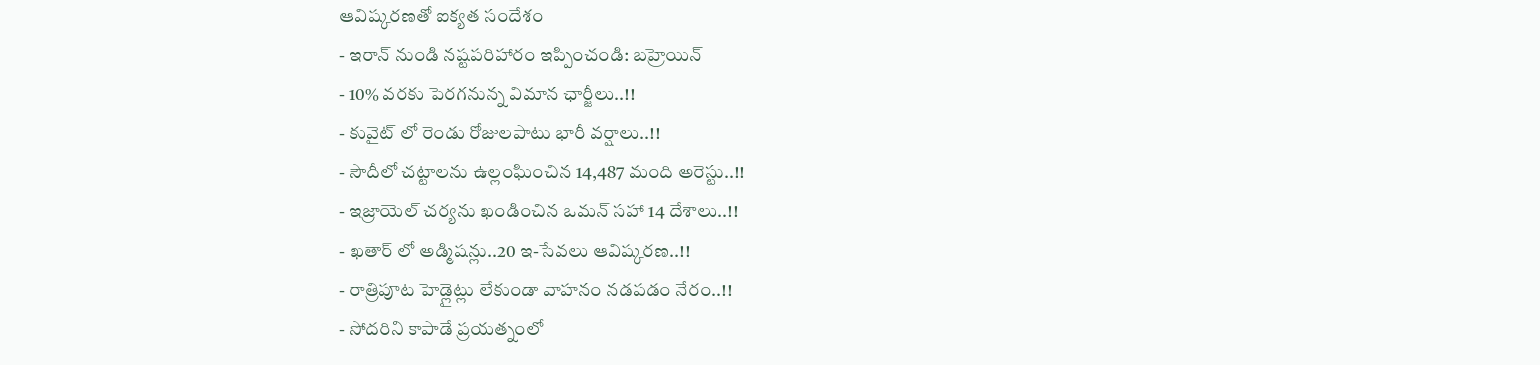ఆవిష్కరణతో ఐక్యత సందేశం
- ఇరాన్ నుండి నష్టపరిహారం ఇప్పించండి: బహ్రెయిన్
- 10% వరకు పెరగనున్న విమాన ఛార్జీలు..!!
- కువైట్ లో రెండు రోజులపాటు భారీ వర్షాలు..!!
- సౌదీలో చట్టాలను ఉల్లంఘించిన 14,487 మంది అరెస్టు..!!
- ఇజ్రాయెల్ చర్యను ఖండించిన ఒమన్ సహా 14 దేశాలు..!!
- ఖతార్ లో అడ్మిషన్లు..20 ఇ-సేవలు ఆవిష్కరణ..!!
- రాత్రిపూట హెడ్లైట్లు లేకుండా వాహనం నడపడం నేరం..!!
- సోదరిని కాపాడే ప్రయత్నంలో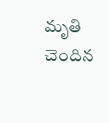మృతి చెందిన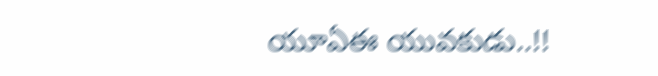యూఏఈ యువకుడు..!!